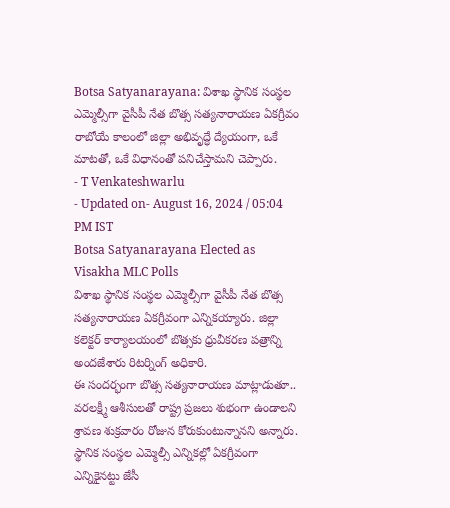Botsa Satyanarayana: విశాఖ స్థానిక సంస్థల ఎమ్మెల్సీగా వైసీపీ నేత బొత్స సత్యనారాయణ ఏకగ్రీవం
రాబోయే కాలంలో జిల్లా అభివృద్ధే ద్యేయంగా, ఒకే మాటతో, ఒకే విధానంతో పనిచేస్తామని చెప్పారు.
- T Venkateshwarlu
- Updated on- August 16, 2024 / 05:04 PM IST
Botsa Satyanarayana Elected as Visakha MLC Polls
విశాఖ స్థానిక సంస్థల ఎమ్మెల్సీగా వైసీపీ నేత బొత్స సత్యనారాయణ ఏకగ్రీవంగా ఎన్నికయ్యారు. జిల్లా కలెక్టర్ కార్యాలయంలో బొత్సకు ధ్రువీకరణ పత్రాన్ని అందజేశారు రిటర్నింగ్ అధికారి.
ఈ సందర్భంగా బొత్స సత్యనారాయణ మాట్లాడుతూ.. వరలక్ష్మీ ఆశీసులతో రాష్ట్ర ప్రజలు శుభంగా ఉండాలని శ్రావణ శుక్రవారం రోజున కోరుకుంటున్నానని అన్నారు. స్థానిక సంస్థల ఎమ్మెల్సీ ఎన్నికల్లో ఏకగ్రీవంగా ఎన్నికైనట్టు జేసీ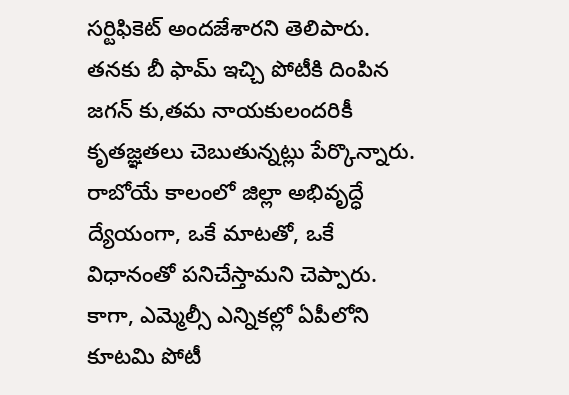సర్టిఫికెట్ అందజేశారని తెలిపారు. తనకు బీ ఫామ్ ఇచ్చి పోటీకి దింపిన జగన్ కు,తమ నాయకులందరికీ కృతజ్ఞతలు చెబుతున్నట్లు పేర్కొన్నారు.
రాబోయే కాలంలో జిల్లా అభివృద్ధే ద్యేయంగా, ఒకే మాటతో, ఒకే విధానంతో పనిచేస్తామని చెప్పారు. కాగా, ఎమ్మెల్సీ ఎన్నికల్లో ఏపీలోని కూటమి పోటీ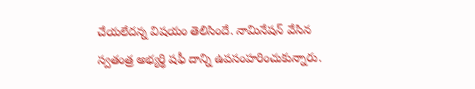చేయలేదన్న విషయం తెలిసిందే. నామినేషన్ వేసిన స్వతంత్ర అభ్యర్థి షఫీ దాన్ని ఉపసంహరించుకున్నారు.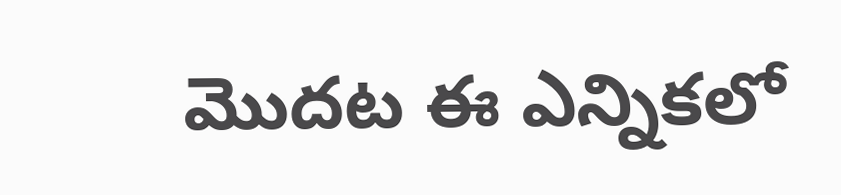మొదట ఈ ఎన్నికలో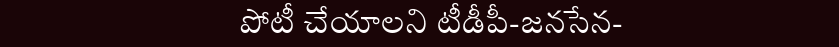పోటీ చేయాలని టీడీపీ-జనసేన-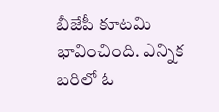బీజేపీ కూటమి భావించింది. ఎన్నిక బరిలో ఓ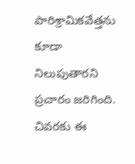పారిశ్రామికవేత్తను కూడా నిలుపుతారని ప్రచారం జరిగింది. చివరకు ఈ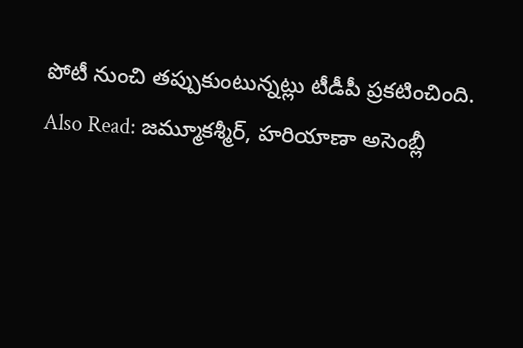పోటీ నుంచి తప్పుకుంటున్నట్లు టీడీపీ ప్రకటించింది.
Also Read: జమ్మూకశ్మీర్, హరియాణా అసెంబ్లీ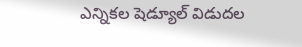ఎన్నికల షెడ్యూల్ విడుదల